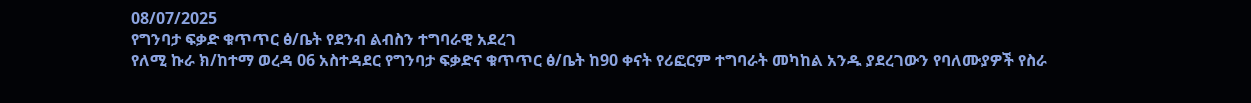08/07/2025
የግንባታ ፍቃድ ቁጥጥር ፅ/ቤት የደንብ ልብስን ተግባራዊ አደረገ
የለሚ ኩራ ክ/ከተማ ወረዳ 06 አስተዳደር የግንባታ ፍቃድና ቁጥጥር ፅ/ቤት ከ90 ቀናት የሪፎርም ተግባራት መካከል አንዱ ያደረገውን የባለሙያዎች የስራ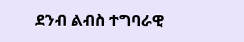ደንብ ልብስ ተግባራዊ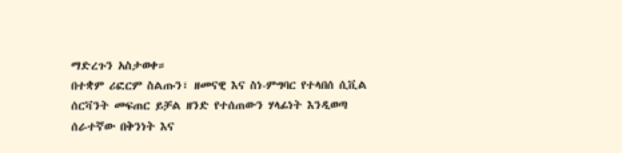ማድረጉን አስታወቀ።
በተቋም ሪፎርም ስልጡን፣ ዘመናዊ እና ስነ-ምግባር የተላበሰ ሲቪል ሰርቫንት መፍጠር ይቻል ዘንድ የተሰጠውን ሃላፊነት እንዲወጣ ሰራተኛው በቅንነት እና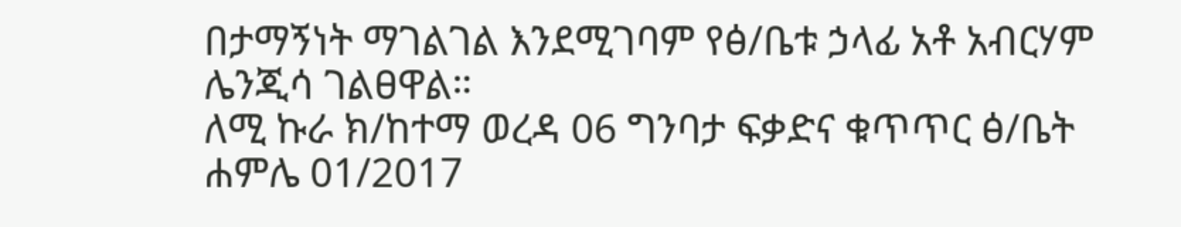በታማኝነት ማገልገል እንደሚገባም የፅ/ቤቱ ኃላፊ አቶ አብርሃም ሌንጂሳ ገልፀዋል።
ለሚ ኩራ ክ/ከተማ ወረዳ 06 ግንባታ ፍቃድና ቁጥጥር ፅ/ቤት
ሐምሌ 01/2017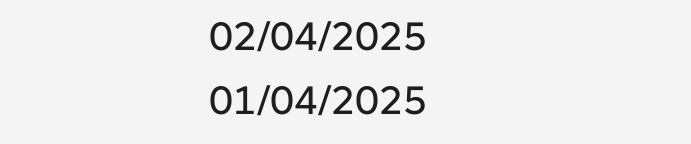02/04/2025
01/04/2025